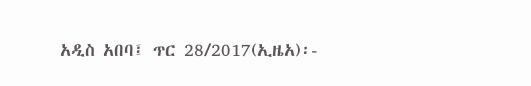አዲስ አበባ፤ ጥር 28/2017(ኢዜአ)፡-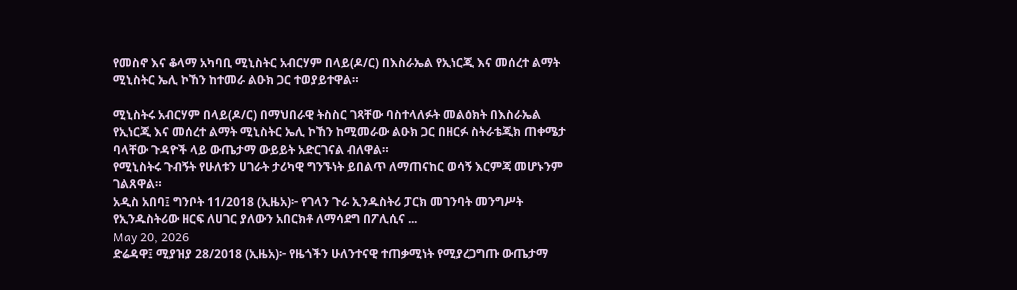የመስኖ እና ቆላማ አካባቢ ሚኒስትር አብርሃም በላይ(ዶ/ር) በእስራኤል የኢነርጂ እና መሰረተ ልማት ሚኒስትር ኤሊ ኮኸን ከተመራ ልዑክ ጋር ተወያይተዋል።

ሚኒስትሩ አብርሃም በላይ(ዶ/ር) በማህበራዊ ትስስር ገጻቸው ባስተላለፉት መልዕክት በእስራኤል የኢነርጂ እና መሰረተ ልማት ሚኒስትር ኤሊ ኮኸን ከሚመራው ልዑክ ጋር በዘርፉ ስትራቴጂክ ጠቀሜታ ባላቸው ጉዳዮች ላይ ውጤታማ ውይይት አድርገናል ብለዋል።
የሚኒስትሩ ጉብኝት የሁለቱን ሀገራት ታሪካዊ ግንኙነት ይበልጥ ለማጠናከር ወሳኝ እርምጃ መሆኑንም ገልጸዋል።
አዲስ አበባ፤ ግንቦት 11/2018 (ኢዜአ)፦ የገላን ጉራ ኢንዱስትሪ ፓርክ መገንባት መንግሥት የኢንዱስትሪው ዘርፍ ለሀገር ያለውን አበርክቶ ለማሳደግ በፖሊሲና ...
May 20, 2026
ድሬዳዋ፤ ሚያዝያ 28/2018 (ኢዜአ)፦ የዜጎችን ሁለንተናዊ ተጠቃሚነት የሚያረጋግጡ ውጤታማ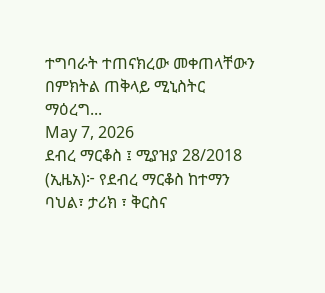ተግባራት ተጠናክረው መቀጠላቸውን በምክትል ጠቅላይ ሚኒስትር ማዕረግ...
May 7, 2026
ደብረ ማርቆስ ፤ ሚያዝያ 28/2018 (ኢዜአ)፦ የደብረ ማርቆስ ከተማን ባህል፣ ታሪክ ፣ ቅርስና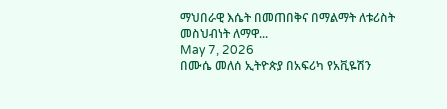ማህበራዊ እሴት በመጠበቅና በማልማት ለቱሪስት መስህብነት ለማዋ...
May 7, 2026
በሙሴ መለሰ ኢትዮጵያ በአፍሪካ የአቪዬሽን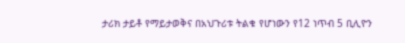ታሪክ ታይቶ የማይታወቅና በአህጉሪቱ ትልቁ የሆነውን የ12 ነጥብ 5 ቢሊዮን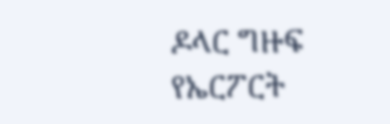ዶላር ግዙፍ የኤርፖርት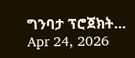ግንባታ ፕሮጀክት...
Apr 24, 2026